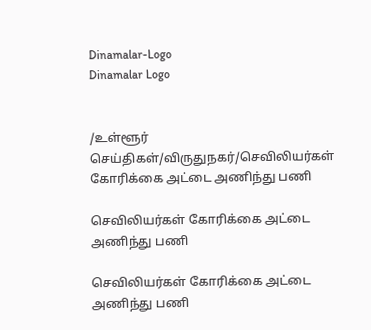Dinamalar-Logo
Dinamalar Logo


/உள்ளூர் செய்திகள்/விருதுநகர்/செவிலியர்கள் கோரிக்கை அட்டை அணிந்து பணி

செவிலியர்கள் கோரிக்கை அட்டை அணிந்து பணி

செவிலியர்கள் கோரிக்கை அட்டை அணிந்து பணி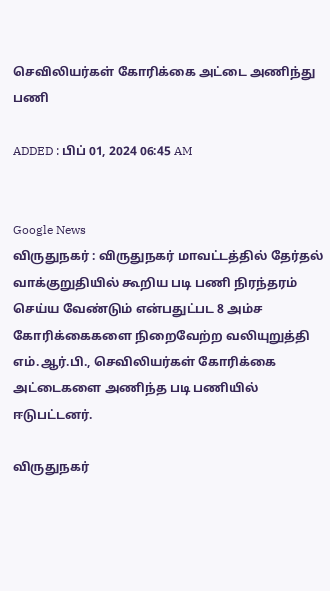செவிலியர்கள் கோரிக்கை அட்டை அணிந்து பணி

ADDED : பிப் 01, 2024 06:45 AM


Google News
விருதுநகர் : விருதுநகர் மாவட்டத்தில் தேர்தல் வாக்குறுதியில் கூறிய படி பணி நிரந்தரம் செய்ய வேண்டும் என்பதுட்பட 8 அம்ச கோரிக்கைகளை நிறைவேற்ற வலியுறுத்தி எம்.ஆர்.பி., செவிலியர்கள் கோரிக்கை அட்டைகளை அணிந்த படி பணியில் ஈடுபட்டனர்.

விருதுநகர்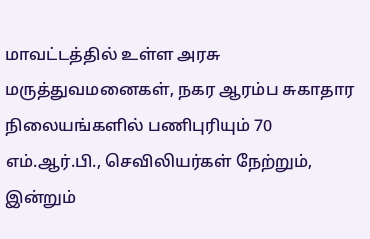மாவட்டத்தில் உள்ள அரசு மருத்துவமனைகள், நகர ஆரம்ப சுகாதார நிலையங்களில் பணிபுரியும் 70 எம்.ஆர்.பி., செவிலியர்கள் நேற்றும், இன்றும்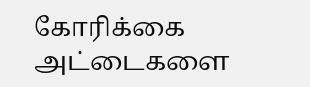கோரிக்கை அட்டைகளை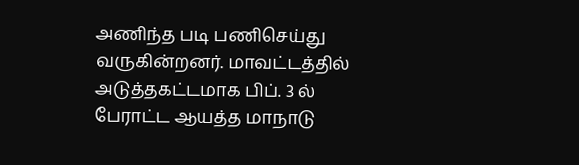அணிந்த படி பணிசெய்து வருகின்றனர். மாவட்டத்தில் அடுத்தகட்டமாக பிப். 3 ல் பேராட்ட ஆயத்த மாநாடு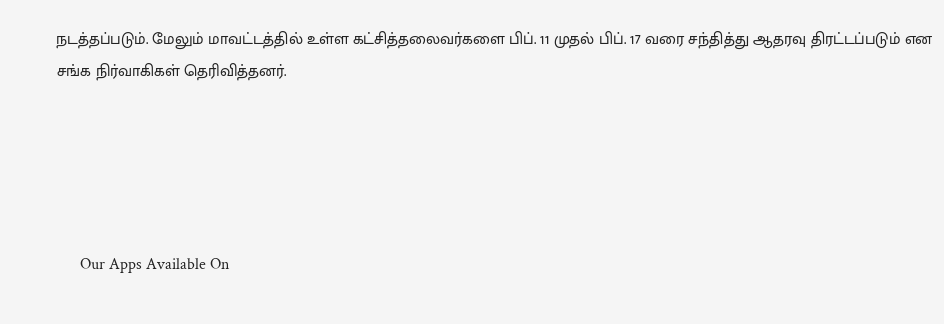நடத்தப்படும். மேலும் மாவட்டத்தில் உள்ள கட்சித்தலைவர்களை பிப். 11 முதல் பிப். 17 வரை சந்தித்து ஆதரவு திரட்டப்படும் என சங்க நிர்வாகிகள் தெரிவித்தனர்.





      Our Apps Available On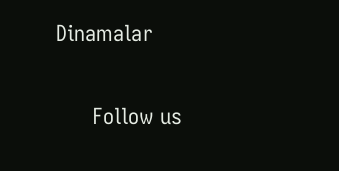Dinamalar

      Follow us